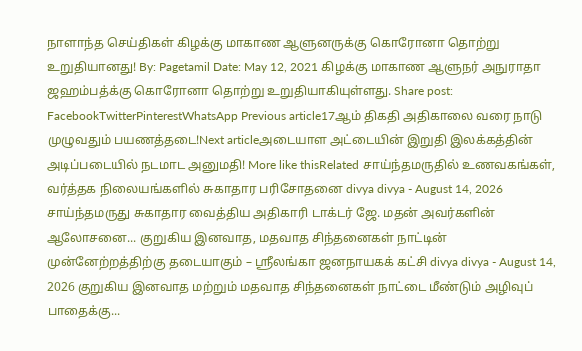நாளாந்த செய்திகள் கிழக்கு மாகாண ஆளுனருக்கு கொரோனா தொற்று உறுதியானது! By: Pagetamil Date: May 12, 2021 கிழக்கு மாகாண ஆளுநர் அநுராதா ஜஹம்பத்க்கு கொரோனா தொற்று உறுதியாகியுள்ளது. Share post: FacebookTwitterPinterestWhatsApp Previous article17ஆம் திகதி அதிகாலை வரை நாடு முழுவதும் பயணத்தடை!Next articleஅடையாள அட்டையின் இறுதி இலக்கத்தின் அடிப்படையில் நடமாட அனுமதி! More like thisRelated சாய்ந்தமருதில் உணவகங்கள், வர்த்தக நிலையங்களில் சுகாதார பரிசோதனை divya divya - August 14, 2026 சாய்ந்தமருது சுகாதார வைத்திய அதிகாரி டாக்டர் ஜே. மதன் அவர்களின் ஆலோசனை... குறுகிய இனவாத, மதவாத சிந்தனைகள் நாட்டின் முன்னேற்றத்திற்கு தடையாகும் – ஸ்ரீலங்கா ஜனநாயகக் கட்சி divya divya - August 14, 2026 குறுகிய இனவாத மற்றும் மதவாத சிந்தனைகள் நாட்டை மீண்டும் அழிவுப் பாதைக்கு...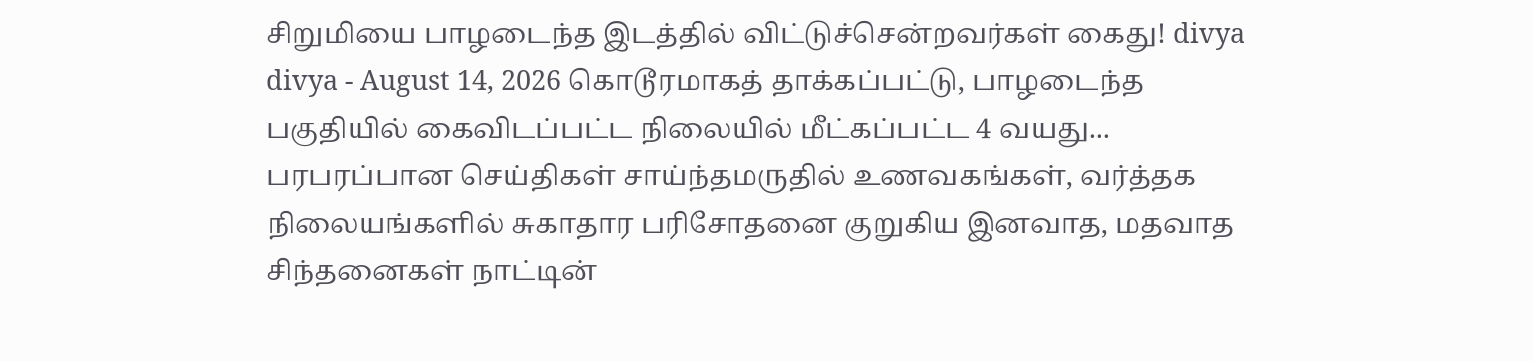சிறுமியை பாழடைந்த இடத்தில் விட்டுச்சென்றவர்கள் கைது! divya divya - August 14, 2026 கொடூரமாகத் தாக்கப்பட்டு, பாழடைந்த பகுதியில் கைவிடப்பட்ட நிலையில் மீட்கப்பட்ட 4 வயது... பரபரப்பான செய்திகள் சாய்ந்தமருதில் உணவகங்கள், வர்த்தக நிலையங்களில் சுகாதார பரிசோதனை குறுகிய இனவாத, மதவாத சிந்தனைகள் நாட்டின்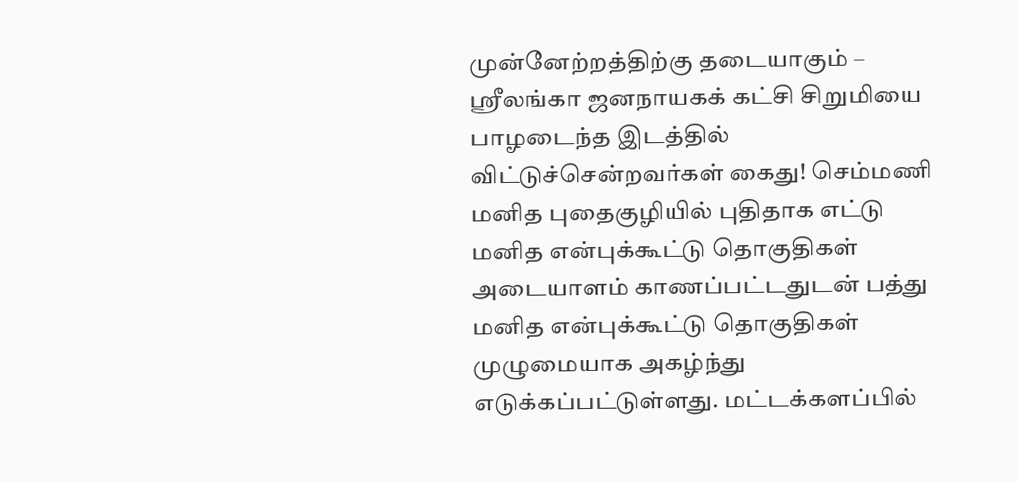முன்னேற்றத்திற்கு தடையாகும் – ஸ்ரீலங்கா ஜனநாயகக் கட்சி சிறுமியை பாழடைந்த இடத்தில் விட்டுச்சென்றவர்கள் கைது! செம்மணி மனித புதைகுழியில் புதிதாக எட்டு மனித என்புக்கூட்டு தொகுதிகள் அடையாளம் காணப்பட்டதுடன் பத்து மனித என்புக்கூட்டு தொகுதிகள் முழுமையாக அகழ்ந்து எடுக்கப்பட்டுள்ளது. மட்டக்களப்பில்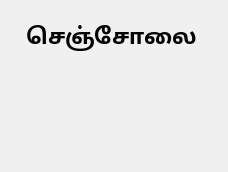செஞ்சோலை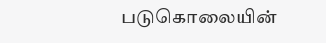படுகொலையின்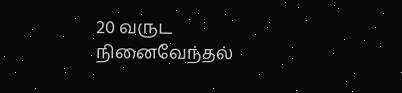20 வருட நினைவேந்தல்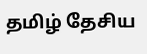தமிழ் தேசிய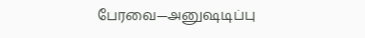பேரவை—அனுஷடிப்பு